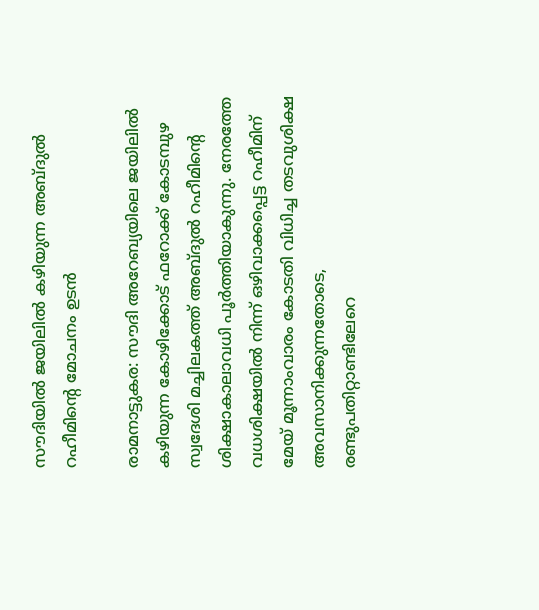സൗദിയിൽ ജയിലിൽ കഴിയുന്ന അബ്ദുൽ റഹീമിന്റെ മോചനം ഉടൻ

രാമനാട്ടുകര: സൗദി അറേബ്യയിലെ ജയിലിൽ കഴിയുന്ന കോഴിക്കോട് ഫറോക്ക് കോടമ്പുഴ സ്വദേശി മച്ചിലകത്ത് അബ്ദുൽ റഹീമിന്റെ ശിക്ഷാകാലാവധി പൂർത്തിയാകുന്നു. നേരത്തേ വധശിക്ഷയിൽ നിന്ന് ഒഴിവാക്കപ്പെട്ട റഹീമിന് മേയ് മൂന്നാംവാരം കോടതി വിധിച്ച തടവുശിക്ഷ അവസാനിക്കുന്നതോടെ, രണ്ടുപതിറ്റാണ്ടിലേറെ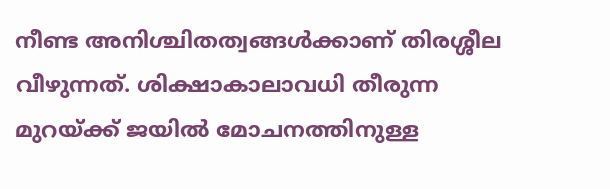നീണ്ട അനിശ്ചിതത്വങ്ങൾക്കാണ് തിരശ്ശീല വീഴുന്നത്. ശിക്ഷാകാലാവധി തീരുന്ന മുറയ്ക്ക് ജയിൽ മോചനത്തിനുള്ള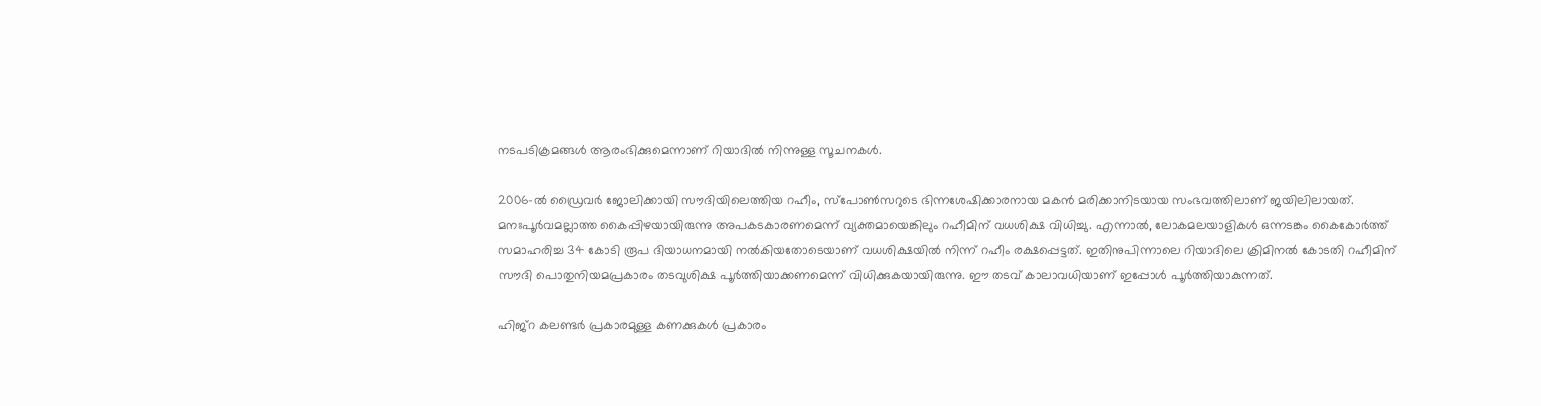നടപടിക്രമങ്ങൾ ആരംഭിക്കുമെന്നാണ് റിയാദിൽ നിന്നുള്ള സൂചനകൾ.

2006-ൽ ഡ്രൈവർ ജോലിക്കായി സൗദിയിലെത്തിയ റഹീം, സ്പോൺസറുടെ ഭിന്നശേഷിക്കാരനായ മകൻ മരിക്കാനിടയായ സംഭവത്തിലാണ് ജയിലിലായത്. മനഃപൂർവമല്ലാത്ത കൈപ്പിഴയായിരുന്നു അപകടകാരണമെന്ന് വ്യക്തമായെങ്കിലും റഹീമിന് വധശിക്ഷ വിധിച്ചു. എന്നാൽ, ലോകമലയാളികൾ ഒന്നടങ്കം കൈകോർത്ത് സമാഹരിച്ച 34 കോടി രൂപ ദിയാധനമായി നൽകിയതോടെയാണ് വധശിക്ഷയിൽ നിന്ന് റഹീം രക്ഷപ്പെട്ടത്. ഇതിനുപിന്നാലെ റിയാദിലെ ക്രിമിനൽ കോടതി റഹീമിന് സൗദി പൊതുനിയമപ്രകാരം തടവുശിക്ഷ പൂർത്തിയാക്കണമെന്ന് വിധിക്കുകയായിരുന്നു. ഈ തടവ് കാലാവധിയാണ് ഇപ്പോൾ പൂർത്തിയാകുന്നത്.

ഹിജ്‌റ കലണ്ടർ പ്രകാരമുള്ള കണക്കുകൾ പ്രകാരം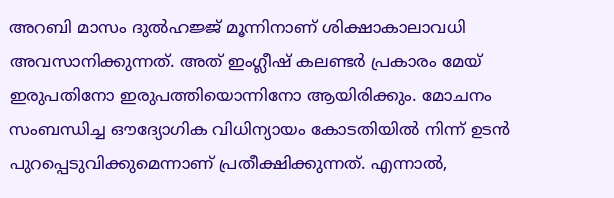അറബി മാസം ദുൽഹജ്ജ് മൂന്നിനാണ് ശിക്ഷാകാലാവധി അവസാനിക്കുന്നത്. അത് ഇംഗ്ലീഷ് കലണ്ടർ പ്രകാരം മേയ് ഇരുപതിനോ ഇരുപത്തിയൊന്നിനോ ആയിരിക്കും. മോചനം സംബന്ധിച്ച ഔദ്യോഗിക വിധിന്യായം കോടതിയിൽ നിന്ന് ഉടൻ പുറപ്പെടുവിക്കുമെന്നാണ് പ്രതീക്ഷിക്കുന്നത്. എന്നാൽ,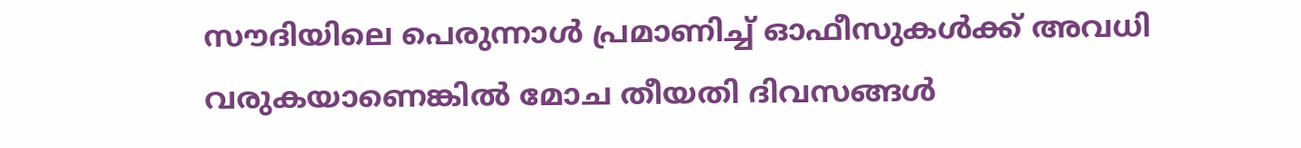സൗദിയിലെ പെരുന്നാൾ പ്രമാണിച്ച് ഓഫീസുകൾക്ക് അവധി വരുകയാണെങ്കിൽ മോച തീയതി ദിവസങ്ങൾ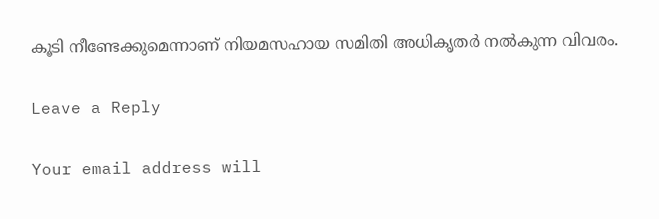കൂടി നീണ്ടേക്കുമെന്നാണ് നിയമസഹായ സമിതി അധികൃതർ നൽകുന്ന വിവരം.

Leave a Reply

Your email address will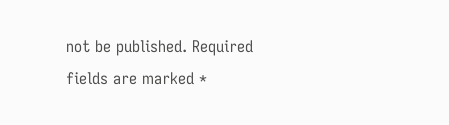not be published. Required fields are marked *